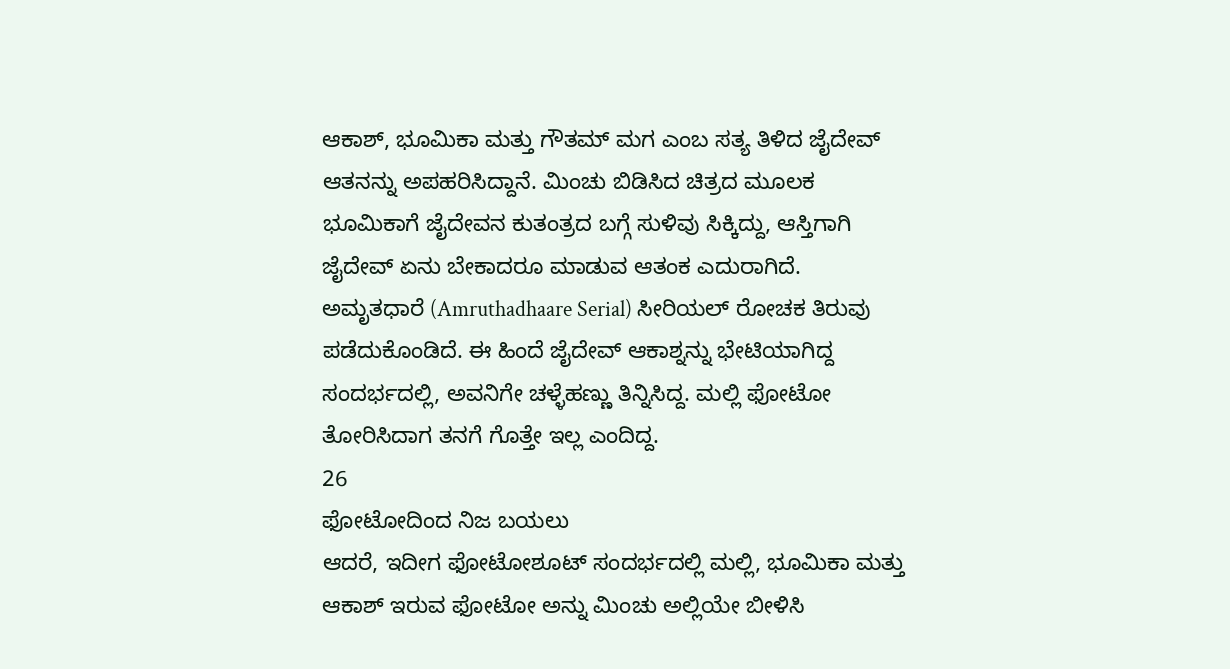ಆಕಾಶ್, ಭೂಮಿಕಾ ಮತ್ತು ಗೌತಮ್ ಮಗ ಎಂಬ ಸತ್ಯ ತಿಳಿದ ಜೈದೇವ್ ಆತನನ್ನು ಅಪಹರಿಸಿದ್ದಾನೆ. ಮಿಂಚು ಬಿಡಿಸಿದ ಚಿತ್ರದ ಮೂಲಕ ಭೂಮಿಕಾಗೆ ಜೈದೇವನ ಕುತಂತ್ರದ ಬಗ್ಗೆ ಸುಳಿವು ಸಿಕ್ಕಿದ್ದು, ಆಸ್ತಿಗಾಗಿ ಜೈದೇವ್ ಏನು ಬೇಕಾದರೂ ಮಾಡುವ ಆತಂಕ ಎದುರಾಗಿದೆ.
ಅಮೃತಧಾರೆ (Amruthadhaare Serial) ಸೀರಿಯಲ್ ರೋಚಕ ತಿರುವು ಪಡೆದುಕೊಂಡಿದೆ. ಈ ಹಿಂದೆ ಜೈದೇವ್ ಆಕಾಶ್ನನ್ನು ಭೇಟಿಯಾಗಿದ್ದ ಸಂದರ್ಭದಲ್ಲಿ, ಅವನಿಗೇ ಚಳ್ಳೆಹಣ್ಣು ತಿನ್ನಿಸಿದ್ದ. ಮಲ್ಲಿ ಫೋಟೋ ತೋರಿಸಿದಾಗ ತನಗೆ ಗೊತ್ತೇ ಇಲ್ಲ ಎಂದಿದ್ದ.
26
ಫೋಟೋದಿಂದ ನಿಜ ಬಯಲು
ಆದರೆ, ಇದೀಗ ಫೋಟೋಶೂಟ್ ಸಂದರ್ಭದಲ್ಲಿ ಮಲ್ಲಿ, ಭೂಮಿಕಾ ಮತ್ತು ಆಕಾಶ್ ಇರುವ ಫೋಟೋ ಅನ್ನು ಮಿಂಚು ಅಲ್ಲಿಯೇ ಬೀಳಿಸಿ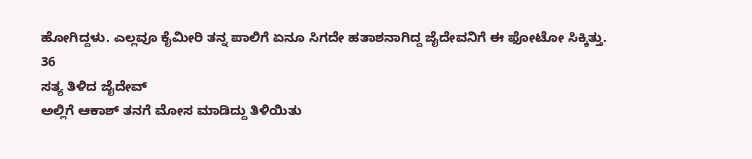ಹೋಗಿದ್ದಳು. ಎಲ್ಲವೂ ಕೈಮೀರಿ ತನ್ನ ಪಾಲಿಗೆ ಏನೂ ಸಿಗದೇ ಹತಾಶನಾಗಿದ್ದ ಜೈದೇವನಿಗೆ ಈ ಫೋಟೋ ಸಿಕ್ಕಿತ್ತು.
36
ಸತ್ಯ ತಿಳಿದ ಜೈದೇವ್
ಅಲ್ಲಿಗೆ ಆಕಾಶ್ ತನಗೆ ಮೋಸ ಮಾಡಿದ್ದು ತಿಳಿಯಿತು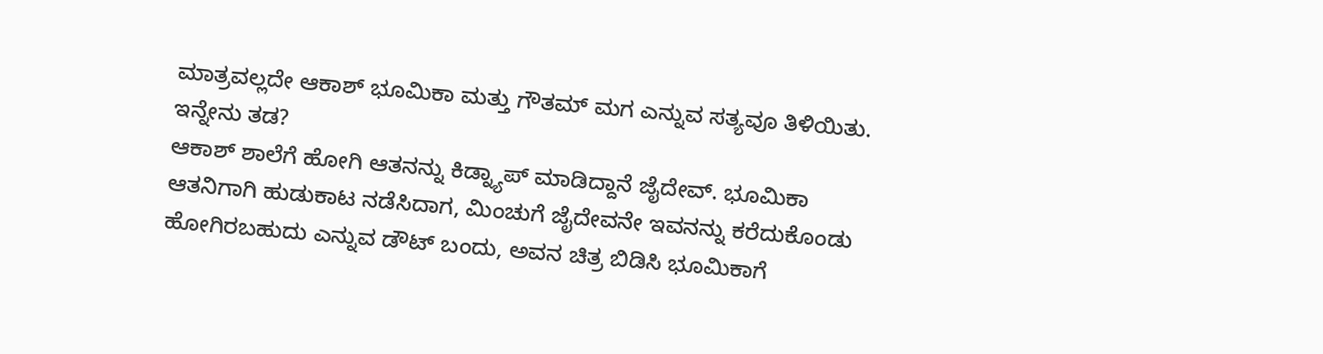ಮಾತ್ರವಲ್ಲದೇ ಆಕಾಶ್ ಭೂಮಿಕಾ ಮತ್ತು ಗೌತಮ್ ಮಗ ಎನ್ನುವ ಸತ್ಯವೂ ತಿಳಿಯಿತು. ಇನ್ನೇನು ತಡ?
ಆಕಾಶ್ ಶಾಲೆಗೆ ಹೋಗಿ ಆತನನ್ನು ಕಿಡ್ನ್ಯಾಪ್ ಮಾಡಿದ್ದಾನೆ ಜೈದೇವ್. ಭೂಮಿಕಾ ಆತನಿಗಾಗಿ ಹುಡುಕಾಟ ನಡೆಸಿದಾಗ, ಮಿಂಚುಗೆ ಜೈದೇವನೇ ಇವನನ್ನು ಕರೆದುಕೊಂಡು ಹೋಗಿರಬಹುದು ಎನ್ನುವ ಡೌಟ್ ಬಂದು, ಅವನ ಚಿತ್ರ ಬಿಡಿಸಿ ಭೂಮಿಕಾಗೆ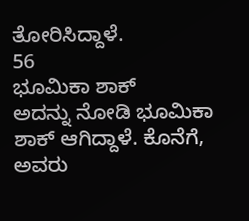ತೋರಿಸಿದ್ದಾಳೆ.
56
ಭೂಮಿಕಾ ಶಾಕ್
ಅದನ್ನು ನೋಡಿ ಭೂಮಿಕಾ ಶಾಕ್ ಆಗಿದ್ದಾಳೆ. ಕೊನೆಗೆ, ಅವರು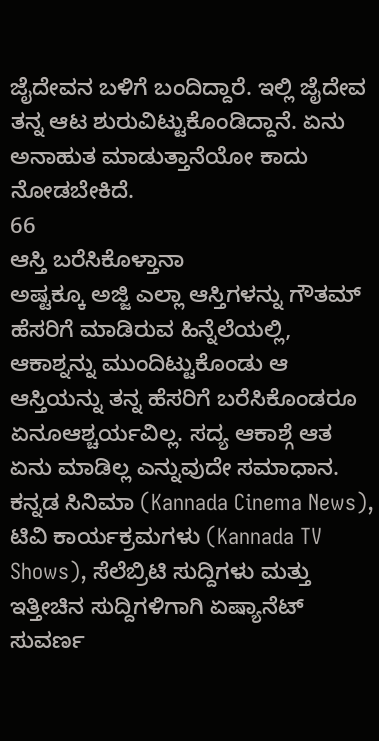ಜೈದೇವನ ಬಳಿಗೆ ಬಂದಿದ್ದಾರೆ. ಇಲ್ಲಿ ಜೈದೇವ ತನ್ನ ಆಟ ಶುರುವಿಟ್ಟುಕೊಂಡಿದ್ದಾನೆ. ಏನು ಅನಾಹುತ ಮಾಡುತ್ತಾನೆಯೋ ಕಾದು ನೋಡಬೇಕಿದೆ.
66
ಆಸ್ತಿ ಬರೆಸಿಕೊಳ್ತಾನಾ
ಅಷ್ಟಕ್ಕೂ ಅಜ್ಜಿ ಎಲ್ಲಾ ಆಸ್ತಿಗಳನ್ನು ಗೌತಮ್ ಹೆಸರಿಗೆ ಮಾಡಿರುವ ಹಿನ್ನೆಲೆಯಲ್ಲಿ, ಆಕಾಶ್ನನ್ನು ಮುಂದಿಟ್ಟುಕೊಂಡು ಆ ಆಸ್ತಿಯನ್ನು ತನ್ನ ಹೆಸರಿಗೆ ಬರೆಸಿಕೊಂಡರೂ ಏನೂಆಶ್ಚರ್ಯವಿಲ್ಲ. ಸದ್ಯ ಆಕಾಶ್ಗೆ ಆತ ಏನು ಮಾಡಿಲ್ಲ ಎನ್ನುವುದೇ ಸಮಾಧಾನ.
ಕನ್ನಡ ಸಿನಿಮಾ (Kannada Cinema News), ಟಿವಿ ಕಾರ್ಯಕ್ರಮಗಳು (Kannada TV Shows), ಸೆಲೆಬ್ರಿಟಿ ಸುದ್ದಿಗಳು ಮತ್ತು ಇತ್ತೀಚಿನ ಸುದ್ದಿಗಳಿಗಾಗಿ ಏಷ್ಯಾನೆಟ್ ಸುವರ್ಣ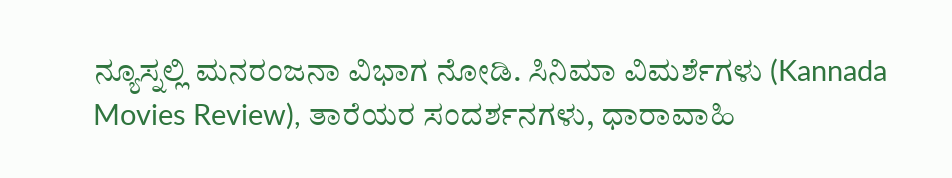ನ್ಯೂಸ್ನಲ್ಲಿ ಮನರಂಜನಾ ವಿಭಾಗ ನೋಡಿ. ಸಿನಿಮಾ ವಿಮರ್ಶೆಗಳು (Kannada Movies Review), ತಾರೆಯರ ಸಂದರ್ಶನಗಳು, ಧಾರಾವಾಹಿ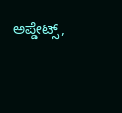ಅಪ್ಡೇಟ್ಸ್,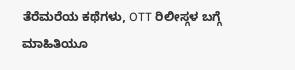ತೆರೆಮರೆಯ ಕಥೆಗಳು, OTT ರಿಲೀಸ್ಗಳ ಬಗ್ಗೆ ಮಾಹಿತಿಯೂ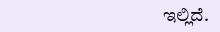ಇಲ್ಲಿದೆ.